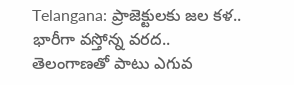Telangana: ప్రాజెక్టులకు జల కళ.. భారీగా వస్తోన్న వరద..
తెలంగాణతో పాటు ఎగువ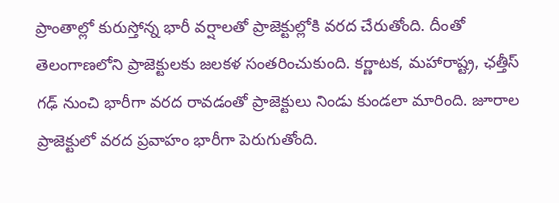ప్రాంతాల్లో కురుస్తోన్న భారీ వర్షాలతో ప్రాజెక్టుల్లోకి వరద చేరుతోంది. దీంతో తెలంగాణలోని ప్రాజెక్టులకు జలకళ సంతరించుకుంది. కర్ణాటక, మహారాష్ట్ర, ఛత్తీస్ గఢ్ నుంచి భారీగా వరద రావడంతో ప్రాజెక్టులు నిండు కుండలా మారింది. జూరాల ప్రాజెక్టులో వరద ప్రవాహం భారీగా పెరుగుతోంది.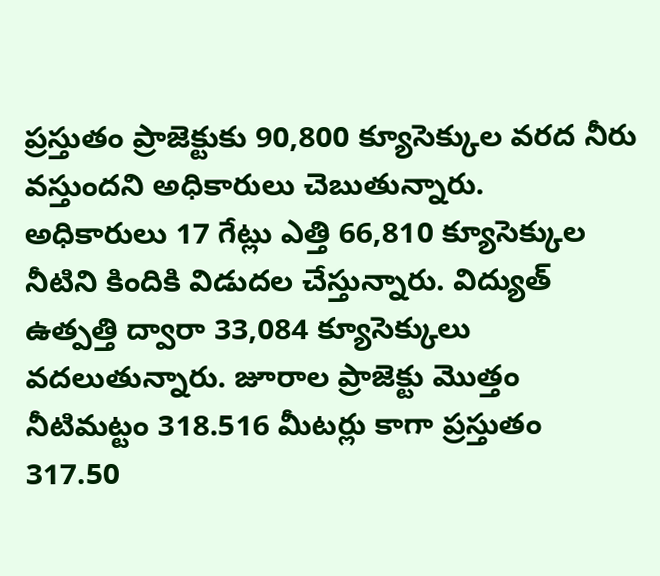ప్రస్తుతం ప్రాజెక్టుకు 90,800 క్యూసెక్కుల వరద నీరు వస్తుందని అధికారులు చెబుతున్నారు.
అధికారులు 17 గేట్లు ఎత్తి 66,810 క్యూసెక్కుల నీటిని కిందికి విడుదల చేస్తున్నారు. విద్యుత్ ఉత్పత్తి ద్వారా 33,084 క్యూసెక్కులు వదలుతున్నారు. జూరాల ప్రాజెక్టు మొత్తం నీటిమట్టం 318.516 మీటర్లు కాగా ప్రస్తుతం 317.50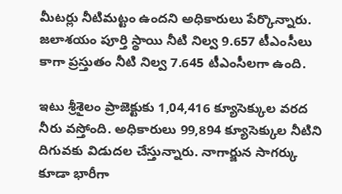మీటర్లు నీటిమట్టం ఉందని అధికారులు పేర్కొన్నారు. జలాశయం పూర్తి స్థాయి నీటి నిల్వ 9.657 టీఎంసీలు కాగా ప్రస్తుతం నీటి నిల్వ 7.645 టీఎంసీలగా ఉంది.

ఇటు శ్రీశైలం ప్రాజెక్టుకు 1,04,416 క్యూసెక్కుల వరద నీరు వస్తోంది. అధికారులు 99,894 క్యూసెక్కుల నీటిని దిగువకు విడుదల చేస్తున్నారు. నాగార్జున సాగర్కు కూడా భారీగా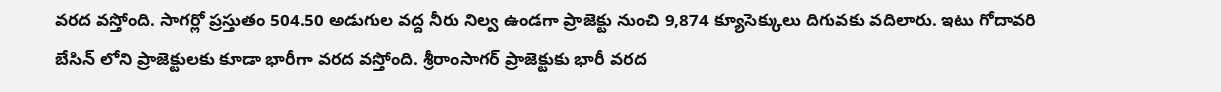వరద వస్తోంది. సాగర్లో ప్రస్తుతం 504.50 అడుగుల వద్ద నీరు నిల్వ ఉండగా ప్రాజెక్టు నుంచి 9,874 క్యూసెక్కులు దిగువకు వదిలారు. ఇటు గోదావరి బేసిన్ లోని ప్రాజెక్టులకు కూడా భారీగా వరద వస్తోంది. శ్రీరాంసాగర్ ప్రాజెక్టుకు భారీ వరద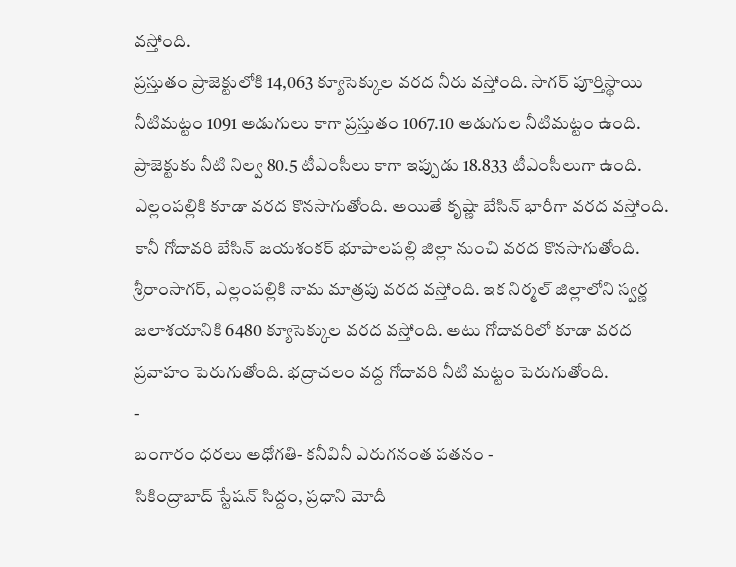వస్తోంది.
ప్రస్తుతం ప్రాజెక్టులోకి 14,063 క్యూసెక్కుల వరద నీరు వస్తోంది. సాగర్ పూర్తిస్థాయి నీటిమట్టం 1091 అడుగులు కాగా ప్రస్తుతం 1067.10 అడుగుల నీటిమట్టం ఉంది. ప్రాజెక్టుకు నీటి నిల్వ 80.5 టీఎంసీలు కాగా ఇప్పుడు 18.833 టీఎంసీలుగా ఉంది. ఎల్లంపల్లికి కూడా వరద కొనసాగుతోంది. అయితే కృష్ణా బేసిన్ భారీగా వరద వస్తోంది. కానీ గోదావరి బేసిన్ జయశంకర్ భూపాలపల్లి జిల్లా నుంచి వరద కొనసాగుతోంది. శ్రీరాంసాగర్, ఎల్లంపల్లికి నామ మాత్రపు వరద వస్తోంది. ఇక నిర్మల్ జిల్లాలోని స్వర్ణ జలాశయానికి 6480 క్యూసెక్కుల వరద వస్తోంది. అటు గోదావరిలో కూడా వరద ప్రవాహం పెరుగుతోంది. భద్రాచలం వద్ద గోదావరి నీటి మట్టం పెరుగుతోంది.
-
బంగారం ధరలు అధోగతి- కనీవినీ ఎరుగనంత పతనం -
సికింద్రాబాద్ స్టేషన్ సిద్దం, ప్రధాని మోదీ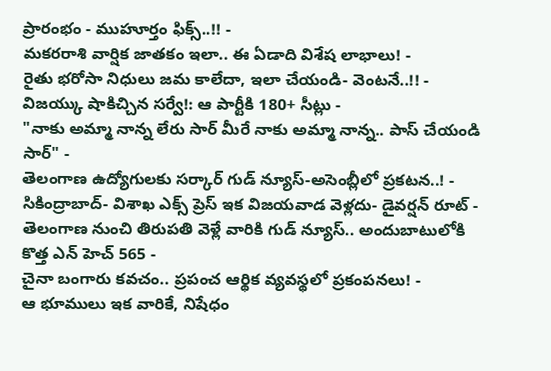ప్రారంభం - ముహూర్తం ఫిక్స్..!! -
మకరరాశి వార్షిక జాతకం ఇలా.. ఈ ఏడాది విశేష లాభాలు! -
రైతు భరోసా నిధులు జమ కాలేదా, ఇలా చేయండి- వెంటనే..!! -
విజయ్కు షాకిచ్చిన సర్వే!: ఆ పార్టీకి 180+ సీట్లు -
"నాకు అమ్మా నాన్న లేరు సార్ మీరే నాకు అమ్మా నాన్న.. పాస్ చేయండి సార్" -
తెలంగాణ ఉద్యోగులకు సర్కార్ గుడ్ న్యూస్-అసెంబ్లీలో ప్రకటన..! -
సికింద్రాబాద్- విశాఖ ఎక్స్ ప్రెస్ ఇక విజయవాడ వెళ్లదు- డైవర్షన్ రూట్ -
తెలంగాణ నుంచి తిరుపతి వెళ్లే వారికి గుడ్ న్యూస్.. అందుబాటులోకి కొత్త ఎన్ హెచ్ 565 -
చైనా బంగారు కవచం.. ప్రపంచ ఆర్థిక వ్యవస్థలో ప్రకంపనలు! -
ఆ భూములు ఇక వారికే, నిషేధం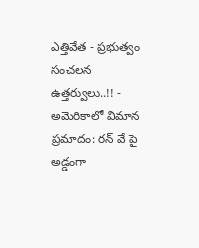ఎత్తివేత - ప్రభుత్వం సంచలన ఉత్తర్వులు..!! -
అమెరికాలో విమాన ప్రమాదం: రన్ వే పై అడ్డంగా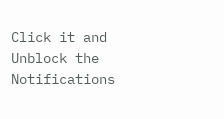Click it and Unblock the Notifications